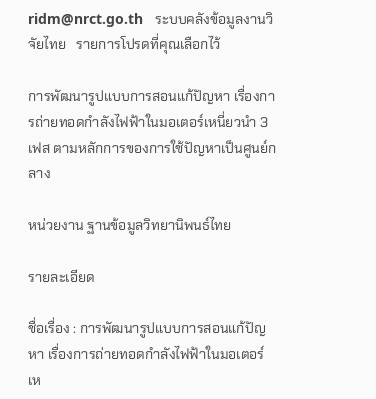ridm@nrct.go.th   ระบบคลังข้อมูลงานวิจัยไทย   รายการโปรดที่คุณเลือกไว้

การพัฒนารูปแบบการสอนแก้ปัญหา เรื่องการถ่ายทอดกำลังไฟฟ้าในมอเตอร์เหนี่ยวนำ 3 เฟส ตามหลักการของการใช้ปัญหาเป็นศูนย์กลาง

หน่วยงาน ฐานข้อมูลวิทยานิพนธ์ไทย

รายละเอียด

ชื่อเรื่อง : การพัฒนารูปแบบการสอนแก้ปัญหา เรื่องการถ่ายทอดกำลังไฟฟ้าในมอเตอร์เห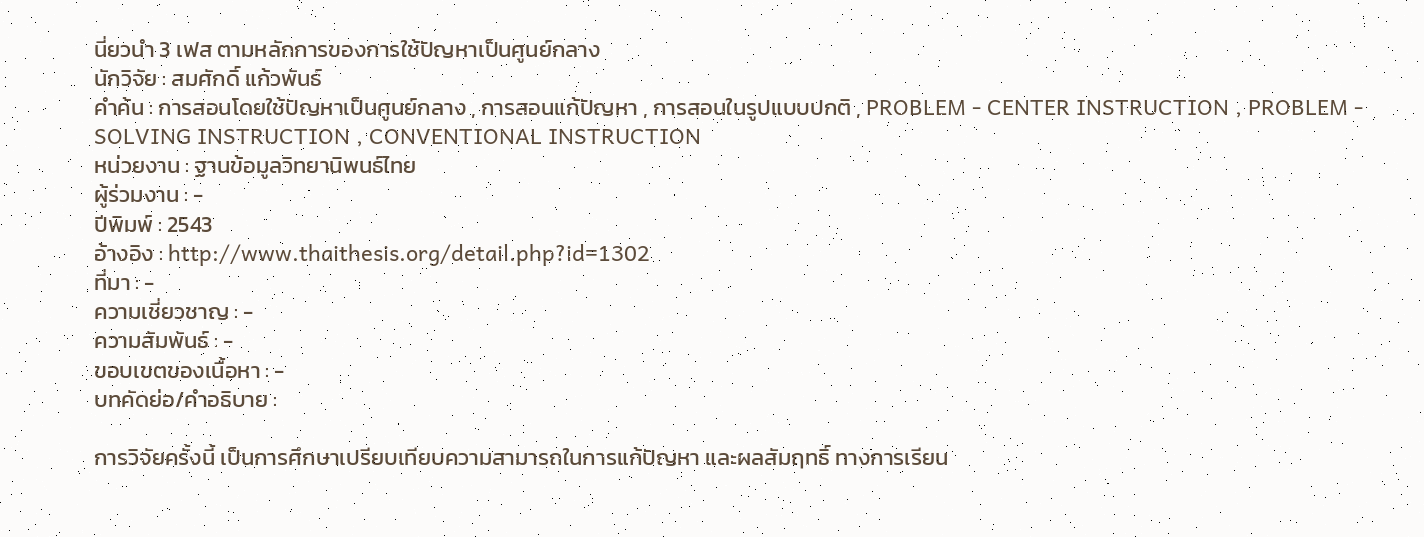นี่ยวนำ 3 เฟส ตามหลักการของการใช้ปัญหาเป็นศูนย์กลาง
นักวิจัย : สมศักดิ์ แก้วพันธ์
คำค้น : การสอนโดยใช้ปัญหาเป็นศูนย์กลาง , การสอนแก้ปัญหา , การสอนในรูปแบบปกติ , PROBLEM - CENTER INSTRUCTION , PROBLEM - SOLVING INSTRUCTION , CONVENTIONAL INSTRUCTION
หน่วยงาน : ฐานข้อมูลวิทยานิพนธ์ไทย
ผู้ร่วมงาน : -
ปีพิมพ์ : 2543
อ้างอิง : http://www.thaithesis.org/detail.php?id=1302
ที่มา : -
ความเชี่ยวชาญ : -
ความสัมพันธ์ : -
ขอบเขตของเนื้อหา : -
บทคัดย่อ/คำอธิบาย :

การวิจัยครั้งนี้ เป็นการศึกษาเปรียบเทียบความสามารถในการแก้ปัญหา และผลสัมฤทธิ์ ทางการเรียน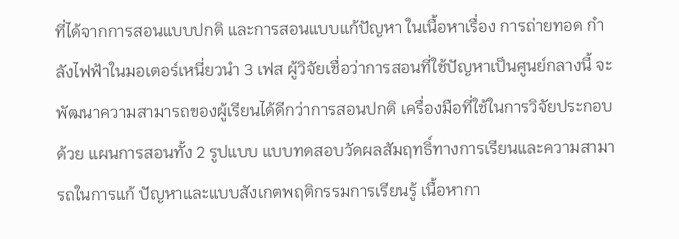ที่ได้จากการสอนแบบปกติ และการสอนแบบแก้ปัญหา ในเนื้อหาเรื่อง การถ่ายทอด กำลังไฟฟ้าในมอเตอร์เหนี่ยวนำ 3 เฟส ผู้วิจัยเชื่อว่าการสอนที่ใช้ปัญหาเป็นศูนย์กลางนี้ จะพัฒนาความสามารถของผู้เรียนได้ดีกว่าการสอนปกติ เครื่องมือที่ใช้ในการวิจัยประกอบด้วย แผนการสอนทั้ง 2 รูปแบบ แบบทดสอบวัดผลสัมฤทธิ์ทางการเรียนและความสามารถในการแก้ ปัญหาและแบบสังเกตพฤติกรรมการเรียนรู้ เนื้อหากา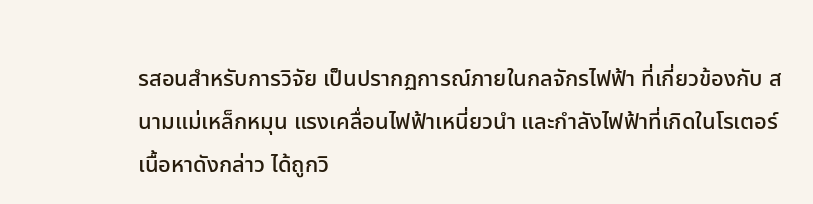รสอนสำหรับการวิจัย เป็นปรากฏการณ์ภายในกลจักรไฟฟ้า ที่เกี่ยวข้องกับ สนามแม่เหล็กหมุน แรงเคลื่อนไฟฟ้าเหนี่ยวนำ และกำลังไฟฟ้าที่เกิดในโรเตอร์ เนื้อหาดังกล่าว ได้ถูกวิ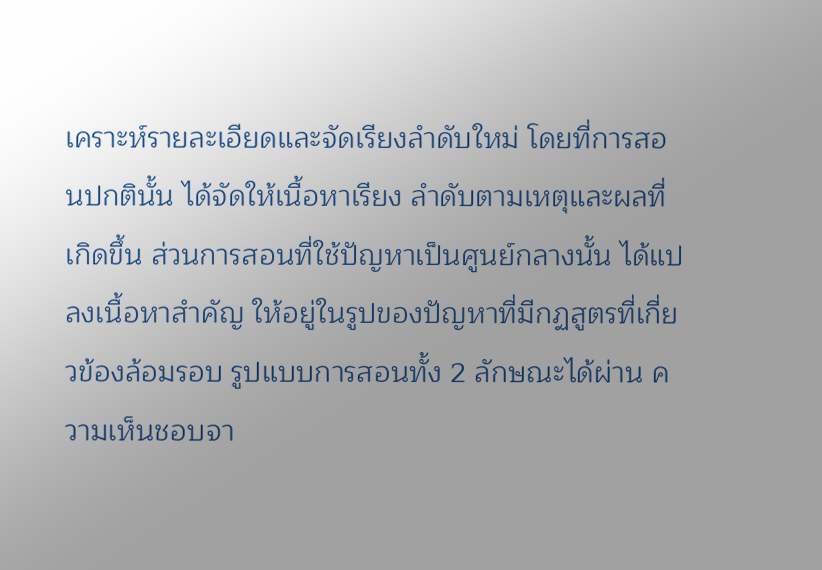เคราะห์รายละเอียดและจัดเรียงลำดับใหม่ โดยที่การสอนปกตินั้น ได้จัดให้เนื้อหาเรียง ลำดับตามเหตุและผลที่เกิดขึ้น ส่วนการสอนที่ใช้ปัญหาเป็นศูนย์กลางนั้น ได้แปลงเนื้อหาสำคัญ ให้อยู่ในรูปของปัญหาที่มีกฏสูตรที่เกี่ยวข้องล้อมรอบ รูปแบบการสอนทั้ง 2 ลักษณะได้ผ่าน ความเห็นชอบจา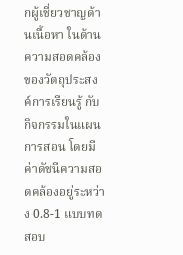กผู้เชี่ยวชาญด้านเนื้อหา ในด้านความสอดคล้องของวัตถุประสงค์การเรียนรู้ กับกิจกรรมในแผนการสอน โดยมีค่าดัชนีความสอดคล้องอยู่ระหว่าง 0.8-1 แบบทดสอบ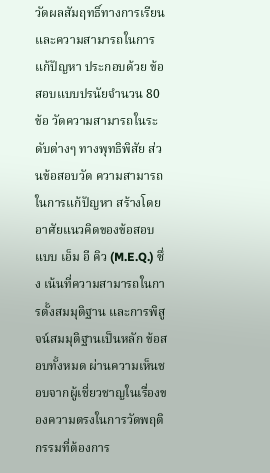วัดผลสัมฤทธิ์ทางการเรียนและความสามารถในการแก้ปัญหา ประกอบด้วย ข้อสอบแบบปรนัยจำนวน 80 ข้อ วัดความสามารถในระดับต่างๆ ทางพุทธิพิสัย ส่วนข้อสอบวัด ความสามารถในการแก้ปัญหา สร้างโดยอาศัยแนวคิดของข้อสอบแบบ เอ็ม อี คิว (M.E.Q.) ซึ่ง เน้นที่ความสามารถในการตั้งสมมุติฐาน และการพิสูจน์สมมุติฐานเป็นหลัก ข้อสอบทั้งหมด ผ่านความเห็นชอบจากผู้เชี่ยวชาญในเรื่องของความตรงในการวัดพฤติกรรมที่ต้องการ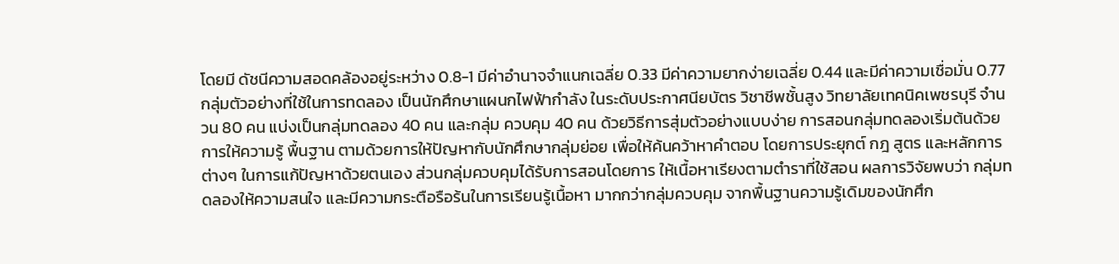โดยมี ดัชนีความสอดคล้องอยู่ระหว่าง 0.8-1 มีค่าอำนาจจำแนกเฉลี่ย 0.33 มีค่าความยากง่ายเฉลี่ย 0.44 และมีค่าความเชื่อมั่น 0.77 กลุ่มตัวอย่างที่ใช้ในการทดลอง เป็นนักศึกษาแผนกไฟฟ้ากำลัง ในระดับประกาศนียบัตร วิชาชีพชั้นสูง วิทยาลัยเทคนิคเพชรบุรี จำนวน 80 คน แบ่งเป็นกลุ่มทดลอง 40 คน และกลุ่ม ควบคุม 40 คน ด้วยวิธีการสุ่มตัวอย่างแบบง่าย การสอนกลุ่มทดลองเริ่มต้นด้วยการให้ความรู้ พื้นฐาน ตามด้วยการให้ปัญหากับนักศึกษากลุ่มย่อย เพื่อให้ค้นคว้าหาคำตอบ โดยการประยุกต์ กฎ สูตร และหลักการต่างๆ ในการแก้ปัญหาด้วยตนเอง ส่วนกลุ่มควบคุมได้รับการสอนโดยการ ให้เนื้อหาเรียงตามตำราที่ใช้สอน ผลการวิจัยพบว่า กลุ่มทดลองให้ความสนใจ และมีความกระตือรือร้นในการเรียนรู้เนื้อหา มากกว่ากลุ่มควบคุม จากพื้นฐานความรู้เดิมของนักศึก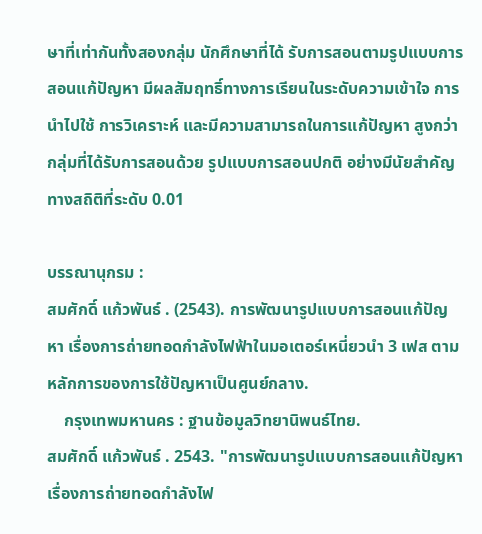ษาที่เท่ากันทั้งสองกลุ่ม นักศึกษาที่ได้ รับการสอนตามรูปแบบการสอนแก้ปัญหา มีผลสัมฤทธิ์ทางการเรียนในระดับความเข้าใจ การ นำไปใช้ การวิเคราะห์ และมีความสามารถในการแก้ปัญหา สูงกว่ากลุ่มที่ได้รับการสอนด้วย รูปแบบการสอนปกติ อย่างมีนัยสำคัญทางสถิติที่ระดับ 0.01

บรรณานุกรม :
สมศักดิ์ แก้วพันธ์ . (2543). การพัฒนารูปแบบการสอนแก้ปัญหา เรื่องการถ่ายทอดกำลังไฟฟ้าในมอเตอร์เหนี่ยวนำ 3 เฟส ตามหลักการของการใช้ปัญหาเป็นศูนย์กลาง.
    กรุงเทพมหานคร : ฐานข้อมูลวิทยานิพนธ์ไทย.
สมศักดิ์ แก้วพันธ์ . 2543. "การพัฒนารูปแบบการสอนแก้ปัญหา เรื่องการถ่ายทอดกำลังไฟ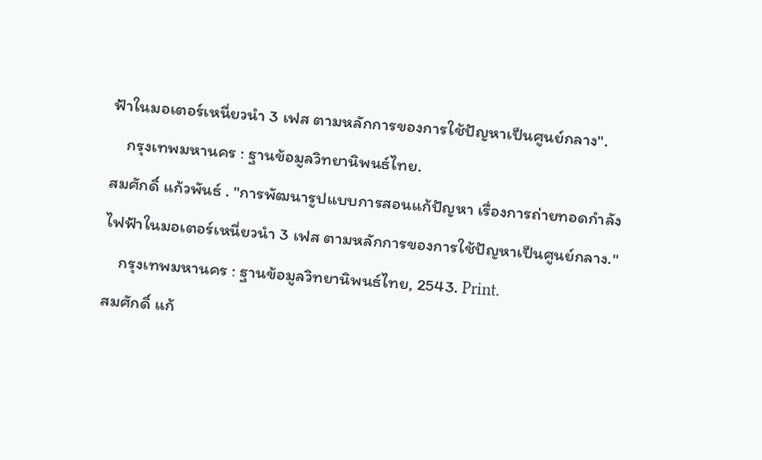ฟ้าในมอเตอร์เหนี่ยวนำ 3 เฟส ตามหลักการของการใช้ปัญหาเป็นศูนย์กลาง".
    กรุงเทพมหานคร : ฐานข้อมูลวิทยานิพนธ์ไทย.
สมศักดิ์ แก้วพันธ์ . "การพัฒนารูปแบบการสอนแก้ปัญหา เรื่องการถ่ายทอดกำลังไฟฟ้าในมอเตอร์เหนี่ยวนำ 3 เฟส ตามหลักการของการใช้ปัญหาเป็นศูนย์กลาง."
    กรุงเทพมหานคร : ฐานข้อมูลวิทยานิพนธ์ไทย, 2543. Print.
สมศักดิ์ แก้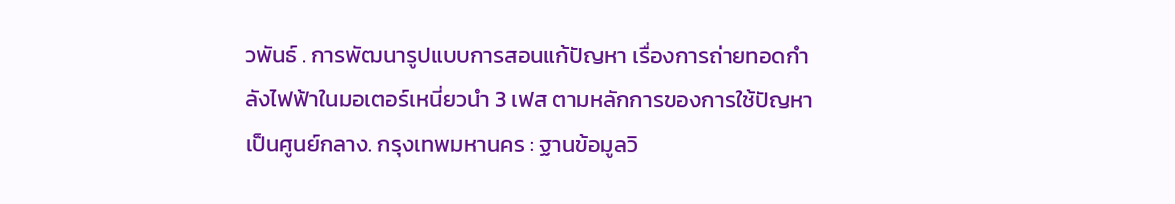วพันธ์ . การพัฒนารูปแบบการสอนแก้ปัญหา เรื่องการถ่ายทอดกำลังไฟฟ้าในมอเตอร์เหนี่ยวนำ 3 เฟส ตามหลักการของการใช้ปัญหาเป็นศูนย์กลาง. กรุงเทพมหานคร : ฐานข้อมูลวิ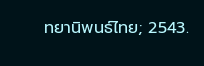ทยานิพนธ์ไทย; 2543.